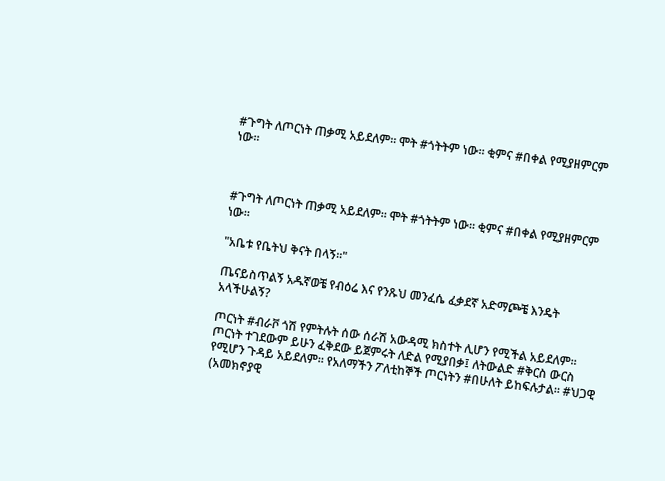#ጉግት ለጦርነት ጠቃሚ አይደለም። ሞት #ጎትትም ነው። ቂምና #በቀል የሚያዘምርም ነው።



#ጉግት ለጦርነት ጠቃሚ አይደለም። ሞት #ጎትትም ነው። ቂምና #በቀል የሚያዘምርም ነው።

"አቤቱ የቤትህ ቅናት በላኝ።"

ጤናይስጥልኝ አዱኛወቼ የብዕሬ እና የንጹህ መንፈሴ ፈቃደኛ አድማጮቼ እንዴት አላችሁልኝ?

ጦርነት #ብራቮ ጎሽ የምትሉት ሰው ሰራሽ አውዳሚ ክስተት ሊሆን የሚችል አይደለም። ጦርነት ተገደውም ይሁን ፈቅደው ይጀምሩት ለድል የሚያበቃ፤ ለትውልድ #ቅርስ ውርስ የሚሆን ጉዳይ አይደለም። የአለማችን ፖለቲከኞች ጦርነትን #በሁለት ይከፍሉታል። #ህጋዊ (አመክኖያዊ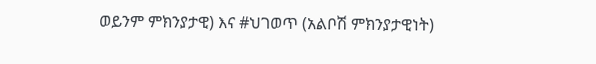ወይንም ምክንያታዊ) እና #ህገወጥ (አልቦሽ ምክንያታዊነት)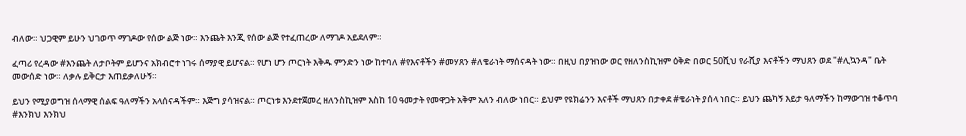ብለው። ህጋዊም ይሁን ህገወጥ ማገዶው የሰው ልጅ ነው። እንጨት እንጂ የሰው ልጅ የተፈጠረው ለማገዶ አይደለም።

ፈጣሪ የረዳው #እንጨት ለታቦትም ይሆንና አክብሮተ ነገሩ ሰማያዊ ይሆናል። የሆነ ሆን ጦርነት እቅዱ ምንድን ነው ከተባለ #የእናቶችን #መሃጸን #ለቄራነት ማሰናዳት ነው። በዚህ በያዝነው ወር የዘለንስኪዝም ዕቅድ በወር 50ሺህ የራሺያ እናቶችን ማህጸን ወደ "#ሊኳንዳ" ቤት መውሰድ ነው። ለቃሉ ይቅርታ እጠይቃለሁኝ።

ይህን የሚያወግዝ ሰላማዊ ሰልፍ ዓለማችን አላሰናዳችም። እጅግ ያሳዝናል። ጦርነቱ እንደተጀመረ ዘለንስኪዝም እስከ 10 ዓመታት የመዋጋት አቅም አለን ብለው ነበር። ይህም የዩክሬንን እናቶች ማህጸን በታቀደ #ቄራነት ያሰላ ነበር። ይህን ጨካኝ እይታ ዓለማችን ከማውገዝ ተቆጥባ #እንክህ እንክህ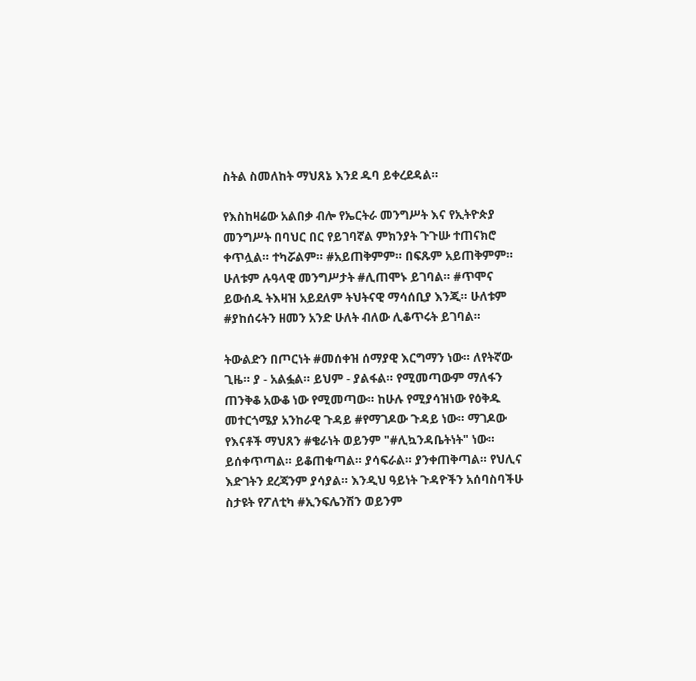ስትል ስመለከት ማህጸኔ እንደ ዱባ ይቀረደዳል።

የእስከዛሬው አልበቃ ብሎ የኤርትራ መንግሥት እና የኢትዮጵያ መንግሥት በባህር በር የይገባኛል ምክንያት ጉጉሡ ተጠናክሮ ቀጥሏል። ተካሯልም። #አይጠቅምም። በፍጹም አይጠቅምም። ሁለቱም ሉዓላዊ መንግሥታት #ሊጠሞኑ ይገባል። #ጥሞና ይውሰዱ ትእዛዝ አይደለም ትህትናዊ ማሳሰቢያ እንጂ። ሁለቱም #ያከሰሩትን ዘመን አንድ ሁለት ብለው ሊቆጥሩት ይገባል።

ትውልድን በጦርነት #መሰቀዝ ሰማያዊ እርግማን ነው። ለየትኛው ጊዜ። ያ - አልፏል። ይህም - ያልፋል። የሚመጣውም ማለፋን ጠንቅቆ አውቆ ነው የሚመጣው። ከሁሉ የሚያሳዝነው የዕቅዱ መተርጎሜያ አንከራዊ ጉዳይ #የማገዶው ጉዳይ ነው። ማገዶው የእናቶች ማህጸን #ቄራነት ወይንም "#ሊኳንዳቤትነት" ነው። ይሰቀጥጣል። ይቆጠቁጣል። ያሳፍራል። ያንቀጠቅጣል። የህሊና እድገትን ደረጃንም ያሳያል። እንዲህ ዓይነት ጉዳዮችን አሰባስባችሁ ስታዩት የፖለቲካ #ኢንፍሌንሽን ወይንም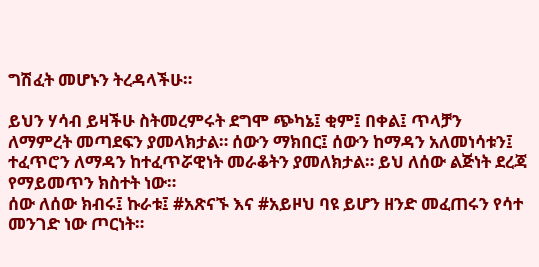ግሽፈት መሆኑን ትረዳላችሁ።

ይህን ሃሳብ ይዛችሁ ስትመረምሩት ደግሞ ጭካኔ፤ ቂም፤ በቀል፤ ጥላቻን ለማምረት መጣደፍን ያመላክታል። ሰውን ማክበር፤ ሰውን ከማዳን አለመነሳቱን፤ ተፈጥሮን ለማዳን ከተፈጥሯዊነት መራቆትን ያመለክታል። ይህ ለሰው ልጅነት ደረጃ የማይመጥን ክስተት ነው።
ሰው ለሰው ክብሩ፤ ኩራቱ፤ #አጽናኙ እና #አይዞህ ባዩ ይሆን ዘንድ መፈጠሩን የሳተ መንገድ ነው ጦርነት።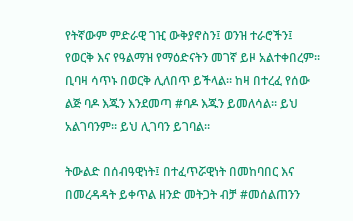የትኛውም ምድራዊ ገዢ ውቅያኖስን፤ ወንዝ ተራሮችን፤ የወርቅ እና የዓልማዝ የማዕድናትን መገኛ ይዞ አልተቀበረም። ቢባዛ ሳጥኑ በወርቅ ሊለበጥ ይችላል። ከዛ በተረፈ የሰው ልጅ ባዶ እጁን እንደመጣ #ባዶ እጁን ይመለሳል። ይህ አልገባንም። ይህ ሊገባን ይገባል።

ትውልድ በሰብዓዊነት፤ በተፈጥሯዊነት በመከባበር እና በመረዳዳት ይቀጥል ዘንድ መትጋት ብቻ #መሰልጠንን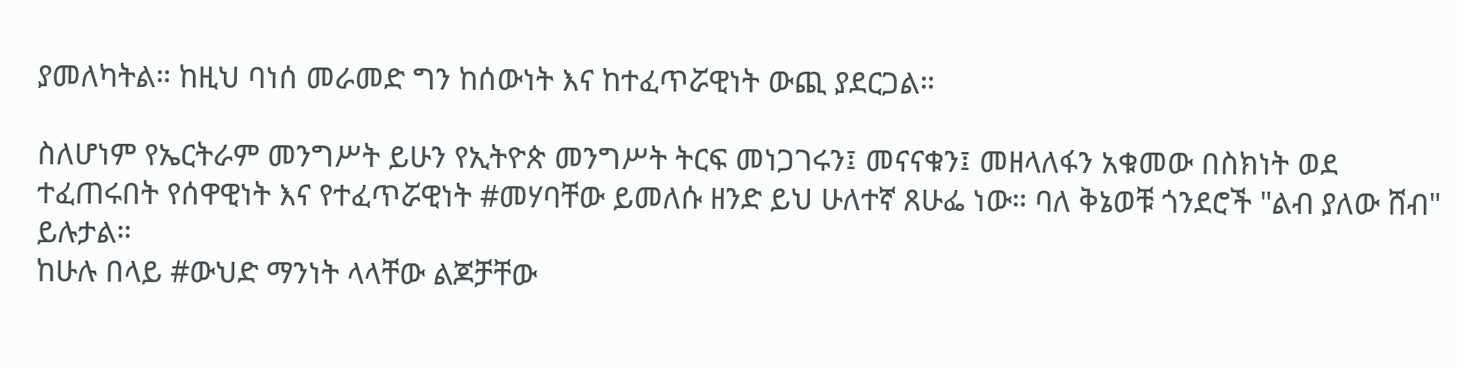ያመለካትል። ከዚህ ባነሰ መራመድ ግን ከሰውነት እና ከተፈጥሯዊነት ውጪ ያደርጋል።

ስለሆነም የኤርትራም መንግሥት ይሁን የኢትዮጵ መንግሥት ትርፍ መነጋገሩን፤ መናናቁን፤ መዘላለፋን አቁመው በስክነት ወደ ተፈጠሩበት የሰዋዊነት እና የተፈጥሯዊነት #መሃባቸው ይመለሱ ዘንድ ይህ ሁለተኛ ጸሁፌ ነው። ባለ ቅኔወቹ ጎንደሮች "ልብ ያለው ሸብ" ይሉታል።
ከሁሉ በላይ #ውህድ ማንነት ላላቸው ልጆቻቸው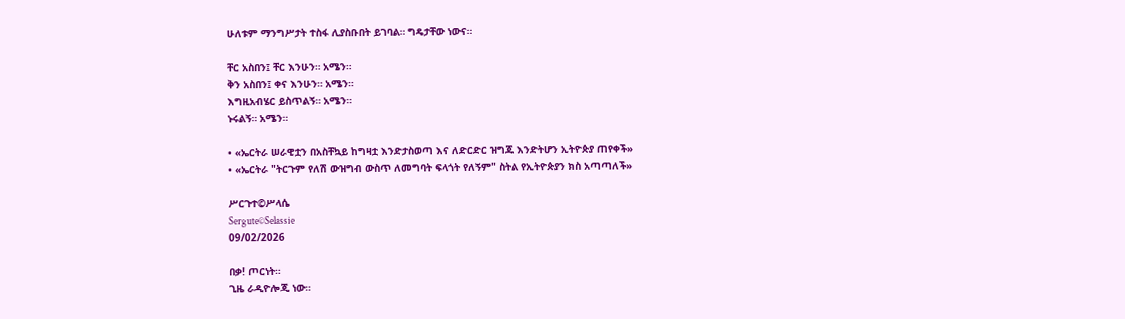ሁለቱም ማንግሥታት ተስፋ ሊያስቡበት ይገባል። ግዴታቸው ነውና።

ቸር አስበን፤ ቸር እንሁን። አሜን።
ቅን አስበን፤ ቀና እንሁን። አሜን።
እግዚአብሄር ይስጥልኝ። አሜን።
ኑሩልኝ። አሜን።

• «ኤርትራ ሠራዊቷን በአስቸኳይ ከግዛቷ እንድታስወጣ እና ለድርድር ዝግጁ እንድትሆን ኢትዮጵያ ጠየቀች»
• «ኤርትራ "ትርጉም የለሽ ውዝግብ ውስጥ ለመግባት ፍላጎት የለኝም" ስትል የኢትዮጵያን ክስ አጣጣለች»

ሥርጉተ©ሥላሴ
Sergute©Selassie
09/02/2026

በቃ! ጦርነት።
ጊዜ ራዲዮሎጂ ነው።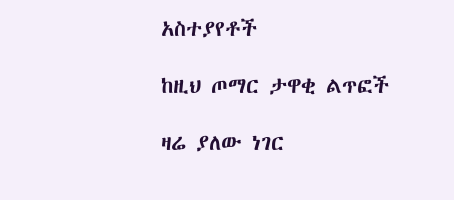አስተያየቶች

ከዚህ ጦማር ታዋቂ ልጥፎች

ዛሬ ያለው ነገር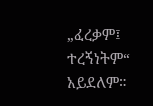„ፈረቃም፤ ተረኝነትም“ አይደለም።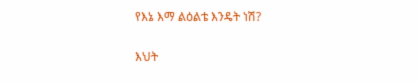የእኔ እማ ልዕልቴ እንዴት ነሽ?

እህት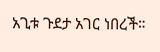አጊቱ ጉደታ አገር ነበረች።